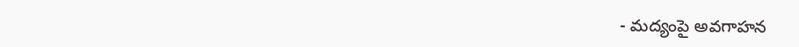- మద్యంపై అవగాహన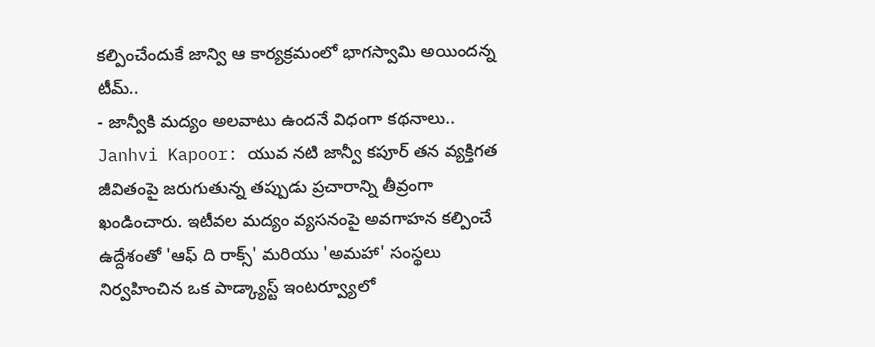కల్పించేందుకే జాన్వి ఆ కార్యక్రమంలో భాగస్వామి అయిందన్న టీమ్..
- జాన్వీకి మద్యం అలవాటు ఉందనే విధంగా కథనాలు..
Janhvi Kapoor: యువ నటి జాన్వీ కపూర్ తన వ్యక్తిగత జీవితంపై జరుగుతున్న తప్పుడు ప్రచారాన్ని తీవ్రంగా ఖండించారు. ఇటీవల మద్యం వ్యసనంపై అవగాహన కల్పించే ఉద్దేశంతో 'ఆఫ్ ది రాక్స్' మరియు 'అమహా' సంస్థలు నిర్వహించిన ఒక పాడ్క్యాస్ట్ ఇంటర్వ్యూలో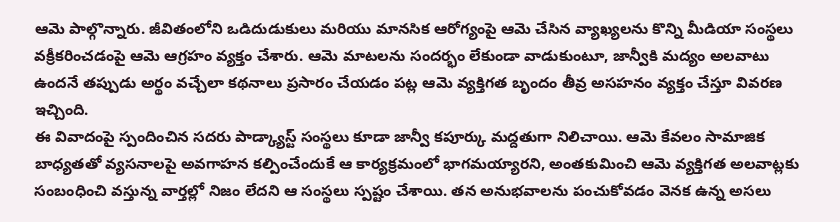ఆమె పాల్గొన్నారు. జీవితంలోని ఒడిదుడుకులు మరియు మానసిక ఆరోగ్యంపై ఆమె చేసిన వ్యాఖ్యలను కొన్ని మీడియా సంస్థలు వక్రీకరించడంపై ఆమె ఆగ్రహం వ్యక్తం చేశారు. ఆమె మాటలను సందర్భం లేకుండా వాడుకుంటూ, జాన్వీకి మద్యం అలవాటు ఉందనే తప్పుడు అర్థం వచ్చేలా కథనాలు ప్రసారం చేయడం పట్ల ఆమె వ్యక్తిగత బృందం తీవ్ర అసహనం వ్యక్తం చేస్తూ వివరణ ఇచ్చింది.
ఈ వివాదంపై స్పందించిన సదరు పాడ్క్యాస్ట్ సంస్థలు కూడా జాన్వీ కపూర్కు మద్దతుగా నిలిచాయి. ఆమె కేవలం సామాజిక బాధ్యతతో వ్యసనాలపై అవగాహన కల్పించేందుకే ఆ కార్యక్రమంలో భాగమయ్యారని, అంతకుమించి ఆమె వ్యక్తిగత అలవాట్లకు సంబంధించి వస్తున్న వార్తల్లో నిజం లేదని ఆ సంస్థలు స్పష్టం చేశాయి. తన అనుభవాలను పంచుకోవడం వెనక ఉన్న అసలు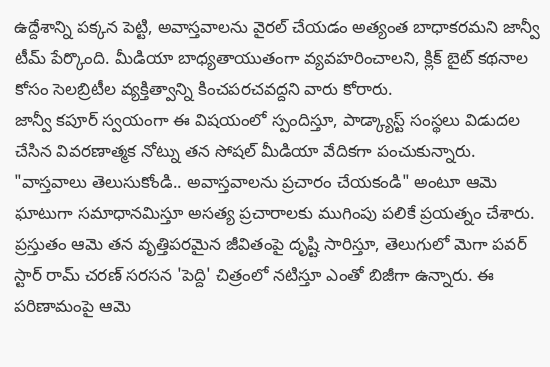ఉద్దేశాన్ని పక్కన పెట్టి, అవాస్తవాలను వైరల్ చేయడం అత్యంత బాధాకరమని జాన్వీ టీమ్ పేర్కొంది. మీడియా బాధ్యతాయుతంగా వ్యవహరించాలని, క్లిక్ బైట్ కథనాల కోసం సెలబ్రిటీల వ్యక్తిత్వాన్ని కించపరచవద్దని వారు కోరారు.
జాన్వీ కపూర్ స్వయంగా ఈ విషయంలో స్పందిస్తూ, పాడ్క్యాస్ట్ సంస్థలు విడుదల చేసిన వివరణాత్మక నోట్ను తన సోషల్ మీడియా వేదికగా పంచుకున్నారు. "వాస్తవాలు తెలుసుకోండి.. అవాస్తవాలను ప్రచారం చేయకండి" అంటూ ఆమె ఘాటుగా సమాధానమిస్తూ అసత్య ప్రచారాలకు ముగింపు పలికే ప్రయత్నం చేశారు. ప్రస్తుతం ఆమె తన వృత్తిపరమైన జీవితంపై దృష్టి సారిస్తూ, తెలుగులో మెగా పవర్ స్టార్ రామ్ చరణ్ సరసన 'పెద్ది' చిత్రంలో నటిస్తూ ఎంతో బిజీగా ఉన్నారు. ఈ పరిణామంపై ఆమె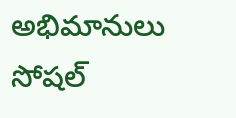అభిమానులు సోషల్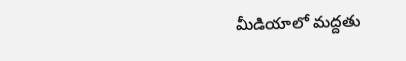మీడియాలో మద్దతు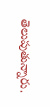తెలుపుతున్నారు.